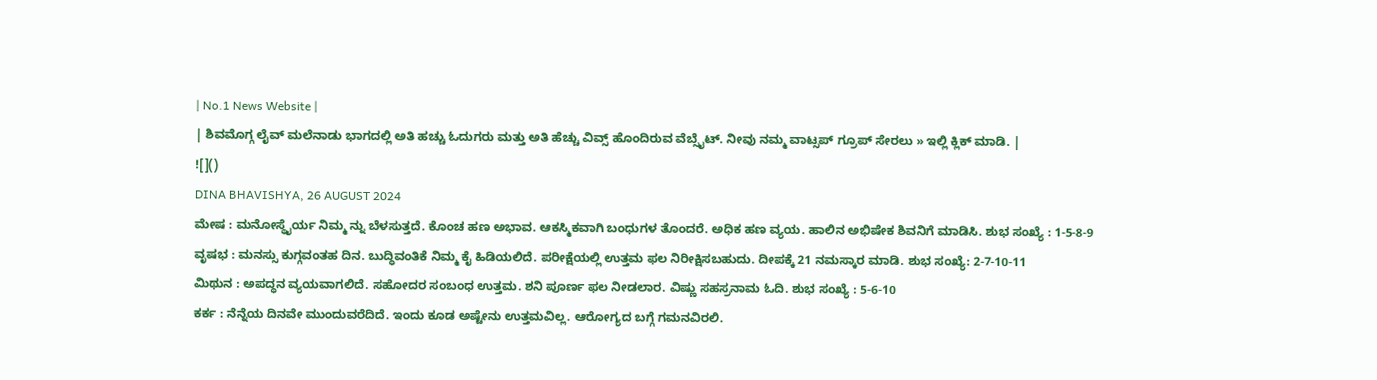| No.1 News Website |
| ಶಿವಮೊಗ್ಗ ಲೈವ್ ಮಲೆನಾಡು ಭಾಗದಲ್ಲಿ ಅತಿ ಹಚ್ಚು ಓದುಗರು ಮತ್ತು ಅತಿ ಹೆಚ್ಚು ವಿವ್ಸ್ ಹೊಂದಿರುವ ವೆಬ್ಸೈಟ್. ನೀವು ನಮ್ಮ ವಾಟ್ಸಪ್ ಗ್ರೂಪ್ ಸೇರಲು » ಇಲ್ಲಿ ಕ್ಲಿಕ್ ಮಾಡಿ. |
![]()
DINA BHAVISHYA, 26 AUGUST 2024
ಮೇಷ : ಮನೋಸ್ಥೈರ್ಯ ನಿಮ್ಮ ನ್ನು ಬೆಳಸುತ್ತದೆ. ಕೊಂಚ ಹಣ ಅಭಾವ. ಆಕಸ್ಮಿಕವಾಗಿ ಬಂಧುಗಳ ತೊಂದರೆ. ಅಧಿಕ ಹಣ ವ್ಯಯ. ಹಾಲಿನ ಅಭಿಷೇಕ ಶಿವನಿಗೆ ಮಾಡಿಸಿ. ಶುಭ ಸಂಖ್ಯೆ : 1-5-8-9
ವೃಷಭ : ಮನಸ್ಸು ಕುಗ್ಗವಂತಹ ದಿನ. ಬುದ್ಧಿವಂತಿಕೆ ನಿಮ್ಮ ಕೈ ಹಿಡಿಯಲಿದೆ. ಪರೀಕ್ಷೆಯಲ್ಲಿ ಉತ್ತಮ ಫಲ ನಿರೀಕ್ಷಿಸಬಹುದು. ದೀಪಕ್ಕೆ 21 ನಮಸ್ಕಾರ ಮಾಡಿ. ಶುಭ ಸಂಖ್ಯೆ: 2-7-10-11
ಮಿಥುನ : ಅಪದ್ಧನ ವ್ಯಯವಾಗಲಿದೆ. ಸಹೋದರ ಸಂಬಂಧ ಉತ್ತಮ. ಶನಿ ಪೂರ್ಣ ಫಲ ನೀಡಲಾರ. ವಿಷ್ಣು ಸಹಸ್ರನಾಮ ಓದಿ. ಶುಭ ಸಂಖ್ಯೆ : 5-6-10
ಕರ್ಕ : ನೆನ್ನೆಯ ದಿನವೇ ಮುಂದುವರೆದಿದೆ. ಇಂದು ಕೂಡ ಅಷ್ಟೇನು ಉತ್ತಮವಿಲ್ಲ. ಆರೋಗ್ಯದ ಬಗ್ಗೆ ಗಮನವಿರಲಿ.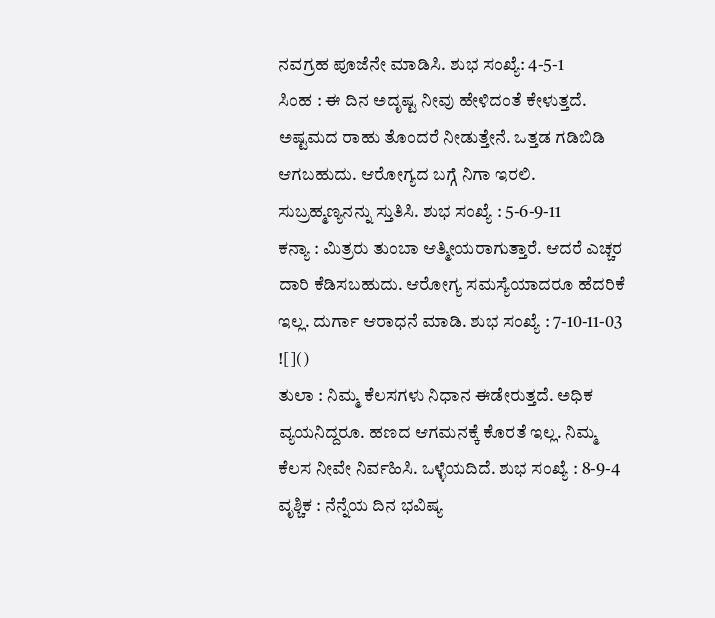ನವಗ್ರಹ ಪೂಜೆನೇ ಮಾಡಿಸಿ. ಶುಭ ಸಂಖ್ಯೆ: 4-5-1
ಸಿಂಹ : ಈ ದಿನ ಅದೃಷ್ಟ ನೀವು ಹೇಳಿದಂತೆ ಕೇಳುತ್ತದೆ. ಅಷ್ಟಮದ ರಾಹು ತೊಂದರೆ ನೀಡುತ್ತೇನೆ. ಒತ್ತಡ ಗಡಿಬಿಡಿ ಆಗಬಹುದು. ಆರೋಗ್ಯದ ಬಗ್ಗೆ ನಿಗಾ ಇರಲಿ. ಸುಬ್ರಹ್ಮಣ್ಯನನ್ನು ಸ್ತುತಿಸಿ. ಶುಭ ಸಂಖ್ಯೆ : 5-6-9-11
ಕನ್ಯಾ : ಮಿತ್ರರು ತುಂಬಾ ಆತ್ಮೀಯರಾಗುತ್ತಾರೆ. ಆದರೆ ಎಚ್ಚರ ದಾರಿ ಕೆಡಿಸಬಹುದು. ಆರೋಗ್ಯ ಸಮಸ್ಯೆಯಾದರೂ ಹೆದರಿಕೆ ಇಲ್ಲ. ದುರ್ಗಾ ಆರಾಧನೆ ಮಾಡಿ. ಶುಭ ಸಂಖ್ಯೆ : 7-10-11-03
![]()
ತುಲಾ : ನಿಮ್ಮ ಕೆಲಸಗಳು ನಿಧಾನ ಈಡೇರುತ್ತದೆ. ಅಧಿಕ ವ್ಯಯನಿದ್ದರೂ. ಹಣದ ಆಗಮನಕ್ಕೆ ಕೊರತೆ ಇಲ್ಲ. ನಿಮ್ಮ ಕೆಲಸ ನೀವೇ ನಿರ್ವಹಿಸಿ. ಒಳ್ಳೆಯದಿದೆ. ಶುಭ ಸಂಖ್ಯೆ : 8-9-4
ವೃಶ್ಚಿಕ : ನೆನ್ನೆಯ ದಿನ ಭವಿಷ್ಯ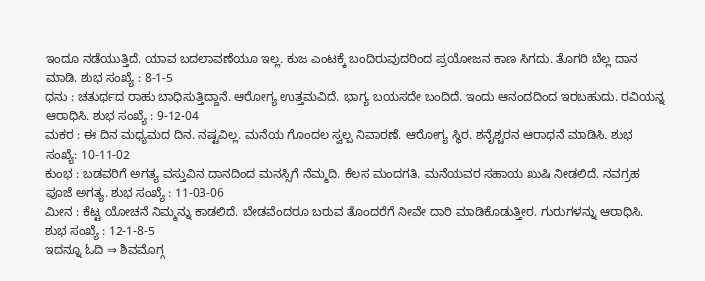ಇಂದೂ ನಡೆಯುತ್ತಿದೆ. ಯಾವ ಬದಲಾವಣೆಯೂ ಇಲ್ಲ. ಕುಜ ಎಂಟಕ್ಕೆ ಬಂದಿರುವುದರಿಂದ ಪ್ರಯೋಜನ ಕಾಣ ಸಿಗದು. ತೊಗರಿ ಬೆಲ್ಲ ದಾನ ಮಾಡಿ. ಶುಭ ಸಂಖ್ಯೆ : 8-1-5
ಧನು : ಚತುರ್ಥದ ರಾಹು ಬಾಧಿಸುತ್ತಿದ್ದಾನೆ. ಆರೋಗ್ಯ ಉತ್ತಮವಿದೆ. ಭಾಗ್ಯ ಬಯಸದೇ ಬಂದಿದೆ. ಇಂದು ಆನಂದದಿಂದ ಇರಬಹುದು. ರವಿಯನ್ನ ಆರಾಧಿಸಿ. ಶುಭ ಸಂಖ್ಯೆ : 9-12-04
ಮಕರ : ಈ ದಿನ ಮಧ್ಯಮದ ದಿನ. ನಷ್ಟವಿಲ್ಲ. ಮನೆಯ ಗೊಂದಲ ಸ್ವಲ್ಪ ನಿವಾರಣೆ. ಆರೋಗ್ಯ ಸ್ಥಿರ. ಶನೈಶ್ಚರನ ಆರಾಧನೆ ಮಾಡಿಸಿ. ಶುಭ ಸಂಖ್ಯೆ: 10-11-02
ಕುಂಭ : ಬಡವರಿಗೆ ಅಗತ್ಯ ವಸ್ತುವಿನ ದಾನದಿಂದ ಮನಸ್ಸಿಗೆ ನೆಮ್ಮದಿ. ಕೆಲಸ ಮಂದಗತಿ. ಮನೆಯವರ ಸಹಾಯ ಖುಷಿ ನೀಡಲಿದೆ. ನವಗ್ರಹ ಪೂಜೆ ಅಗತ್ಯ. ಶುಭ ಸಂಖ್ಯೆ : 11-03-06
ಮೀನ : ಕೆಟ್ಟ ಯೋಚನೆ ನಿಮ್ಮನ್ನು ಕಾಡಲಿದೆ. ಬೇಡವೆಂದರೂ ಬರುವ ತೊಂದರೆಗೆ ನೀವೇ ದಾರಿ ಮಾಡಿಕೊಡುತ್ತೀರ. ಗುರುಗಳನ್ನು ಆರಾಧಿಸಿ. ಶುಭ ಸಂಖ್ಯೆ : 12-1-8-5
ಇದನ್ನೂ ಓದಿ ⇒ ಶಿವಮೊಗ್ಗ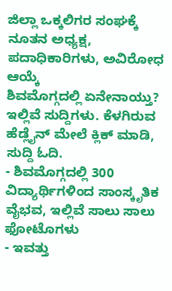ಜಿಲ್ಲಾ ಒಕ್ಕಲಿಗರ ಸಂಘಕ್ಕೆ ನೂತನ ಅಧ್ಯಕ್ಷ, ಪದಾಧಿಕಾರಿಗಳು, ಅವಿರೋಧ ಆಯ್ಕೆ
ಶಿವಮೊಗ್ಗದಲ್ಲಿ ಏನೇನಾಯ್ತು? ಇಲ್ಲಿವೆ ಸುದ್ದಿಗಳು. ಕೆಳಗಿರುವ ಹೆಡ್ಲೈನ್ ಮೇಲೆ ಕ್ಲಿಕ್ ಮಾಡಿ, ಸುದ್ದಿ ಓದಿ.
- ಶಿವಮೊಗ್ಗದಲ್ಲಿ 300 ವಿದ್ಯಾರ್ಥಿಗಳಿಂದ ಸಾಂಸ್ಕೃತಿಕ ವೈಭವ, ಇಲ್ಲಿವೆ ಸಾಲು ಸಾಲು ಫೋಟೊಗಳು
- ಇವತ್ತು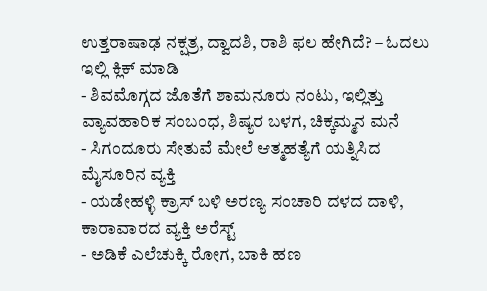ಉತ್ತರಾಷಾಢ ನಕ್ಷತ್ರ, ದ್ವಾದಶಿ, ರಾಶಿ ಫಲ ಹೇಗಿದೆ? – ಓದಲು ಇಲ್ಲಿ ಕ್ಲಿಕ್ ಮಾಡಿ
- ಶಿವಮೊಗ್ಗದ ಜೊತೆಗೆ ಶಾಮನೂರು ನಂಟು, ಇಲ್ಲಿತ್ತು ವ್ಯಾವಹಾರಿಕ ಸಂಬಂಧ, ಶಿಷ್ಯರ ಬಳಗ, ಚಿಕ್ಕಮ್ಮನ ಮನೆ
- ಸಿಗಂದೂರು ಸೇತುವೆ ಮೇಲೆ ಆತ್ಮಹತ್ಯೆಗೆ ಯತ್ನಿಸಿದ ಮೈಸೂರಿನ ವ್ಯಕ್ತಿ
- ಯಡೇಹಳ್ಳಿ ಕ್ರಾಸ್ ಬಳಿ ಅರಣ್ಯ ಸಂಚಾರಿ ದಳದ ದಾಳಿ, ಕಾರಾವಾರದ ವ್ಯಕ್ತಿ ಅರೆಸ್ಟ್
- ಅಡಿಕೆ ಎಲೆಚುಕ್ಕಿ ರೋಗ, ಬಾಕಿ ಹಣ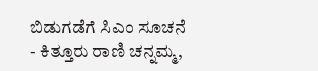ಬಿಡುಗಡೆಗೆ ಸಿಎಂ ಸೂಚನೆ
- ಕಿತ್ತೂರು ರಾಣಿ ಚನ್ನಮ್ಮ,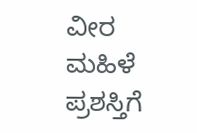ವೀರ ಮಹಿಳೆ ಪ್ರಶಸ್ತಿಗೆ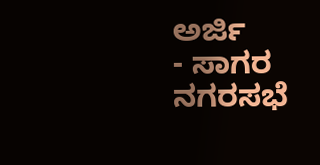ಅರ್ಜಿ
- ಸಾಗರ ನಗರಸಭೆ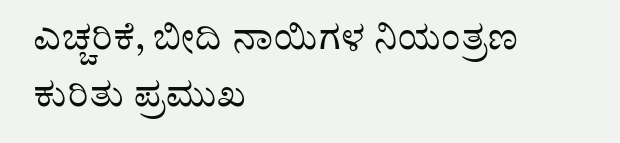ಎಚ್ಚರಿಕೆ, ಬೀದಿ ನಾಯಿಗಳ ನಿಯಂತ್ರಣ ಕುರಿತು ಪ್ರಮುಖ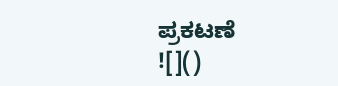ಪ್ರಕಟಣೆ
![]()